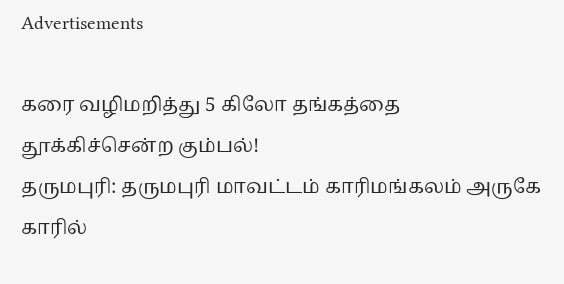Advertisements

கரை வழிமறித்து 5 கிலோ தங்கத்தை தூக்கிச்சென்ற கும்பல்!
தருமபுரி: தருமபுரி மாவட்டம் காரிமங்கலம் அருகே காரில்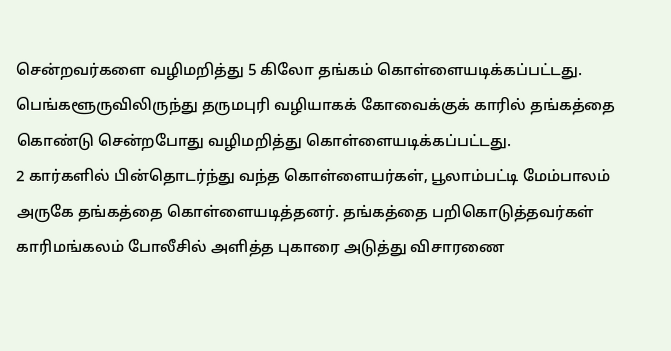சென்றவர்களை வழிமறித்து 5 கிலோ தங்கம் கொள்ளையடிக்கப்பட்டது. பெங்களூருவிலிருந்து தருமபுரி வழியாகக் கோவைக்குக் காரில் தங்கத்தை கொண்டு சென்றபோது வழிமறித்து கொள்ளையடிக்கப்பட்டது.
2 கார்களில் பின்தொடர்ந்து வந்த கொள்ளையர்கள், பூலாம்பட்டி மேம்பாலம் அருகே தங்கத்தை கொள்ளையடித்தனர். தங்கத்தை பறிகொடுத்தவர்கள் காரிமங்கலம் போலீசில் அளித்த புகாரை அடுத்து விசாரணை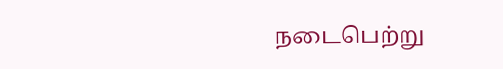நடைபெற்று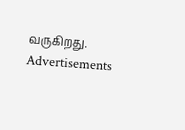வருகிறது.
Advertisements